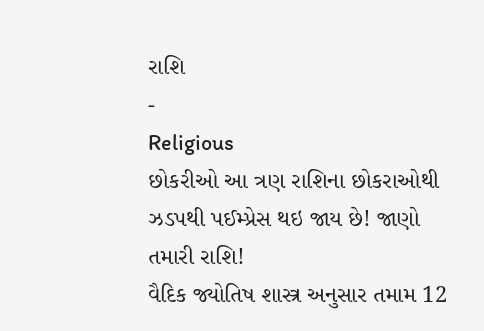રાશિ
-
Religious
છોકરીઓ આ ત્રણ રાશિના છોકરાઓથી ઝડપથી પઈમ્પ્રેસ થઇ જાય છે! જાણો તમારી રાશિ!
વૈદિક જ્યોતિષ શાસ્ત્ર અનુસાર તમામ 12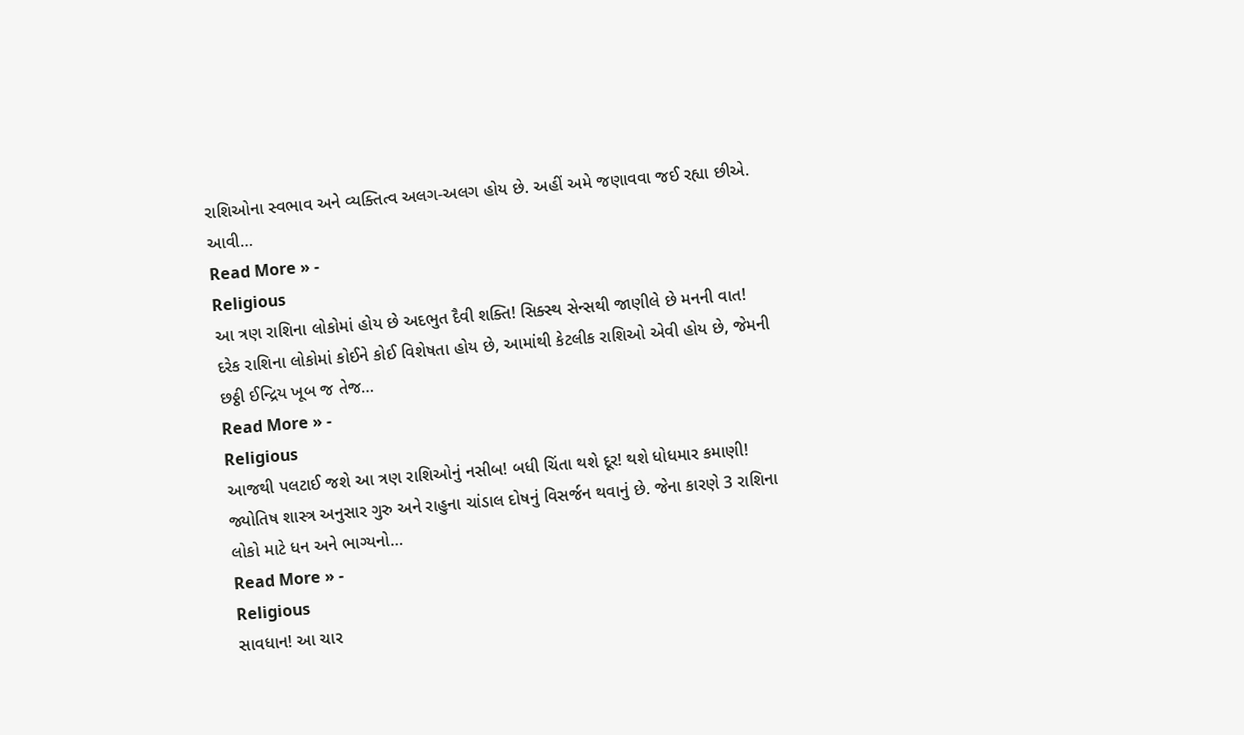રાશિઓના સ્વભાવ અને વ્યક્તિત્વ અલગ-અલગ હોય છે. અહીં અમે જણાવવા જઈ રહ્યા છીએ. આવી…
Read More » -
Religious
આ ત્રણ રાશિના લોકોમાં હોય છે અદભુત દૈવી શક્તિ! સિક્સ્થ સેન્સથી જાણીલે છે મનની વાત!
દરેક રાશિના લોકોમાં કોઈને કોઈ વિશેષતા હોય છે, આમાંથી કેટલીક રાશિઓ એવી હોય છે, જેમની છઠ્ઠી ઈન્દ્રિય ખૂબ જ તેજ…
Read More » -
Religious
આજથી પલટાઈ જશે આ ત્રણ રાશિઓનું નસીબ! બધી ચિંતા થશે દૂર! થશે ધોધમાર કમાણી!
જ્યોતિષ શાસ્ત્ર અનુસાર ગુરુ અને રાહુના ચાંડાલ દોષનું વિસર્જન થવાનું છે. જેના કારણે 3 રાશિના લોકો માટે ધન અને ભાગ્યનો…
Read More » -
Religious
સાવધાન! આ ચાર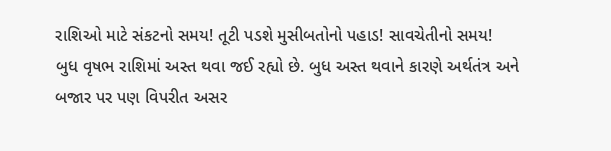રાશિઓ માટે સંકટનો સમય! તૂટી પડશે મુસીબતોનો પહાડ! સાવચેતીનો સમય!
બુધ વૃષભ રાશિમાં અસ્ત થવા જઈ રહ્યો છે. બુધ અસ્ત થવાને કારણે અર્થતંત્ર અને બજાર પર પણ વિપરીત અસર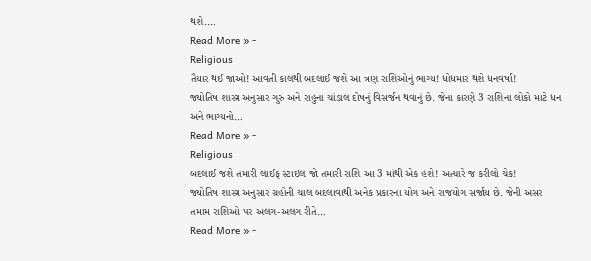થશે.…
Read More » -
Religious
તૈયાર થઈ જાઓ! આવતી કાલથી બદલાઈ જશે આ ત્રણ રાશિઓનું ભાગ્ય! ધોધમાર થશે ધનવર્ષા!
જ્યોતિષ શાસ્ત્ર અનુસાર ગુરુ અને રાહુના ચાંડાલ દોષનું વિસર્જન થવાનું છે. જેના કારણે 3 રાશિના લોકો માટે ધન અને ભાગ્યનો…
Read More » -
Religious
બદલાઈ જશે તમારી લાઈફ સ્ટાઇલ જો તમારી રાશિ આ 3 માંથી એક હશે! અત્યારે જ કરીલો ચેક!
જ્યોતિષ શાસ્ત્ર અનુસાર ગ્રહોની ચાલ બદલાવાથી અનેક પ્રકારના યોગ અને રાજયોગ સર્જાય છે. જેની અસર તમામ રાશિઓ પર અલગ-અલગ રીતે…
Read More » -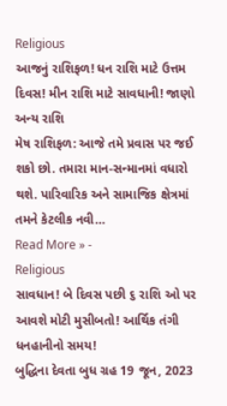Religious
આજનું રાશિફળ! ધન રાશિ માટે ઉત્તમ દિવસ! મીન રાશિ માટે સાવધાની! જાણો અન્ય રાશિ
મેષ રાશિફળ: આજે તમે પ્રવાસ પર જઈ શકો છો. તમારા માન-સન્માનમાં વધારો થશે. પારિવારિક અને સામાજિક ક્ષેત્રમાં તમને કેટલીક નવી…
Read More » -
Religious
સાવધાન! બે દિવસ પછી ૬ રાશિ ઓ પર આવશે મોટી મુસીબતો! આર્થિક તંગી ધનહાનીનો સમય!
બુદ્ધિના દેવતા બુધ ગ્રહ 19 જૂન, 2023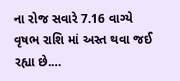ના રોજ સવારે 7.16 વાગ્યે વૃષભ રાશિ માં અસ્ત થવા જઈ રહ્યા છે.…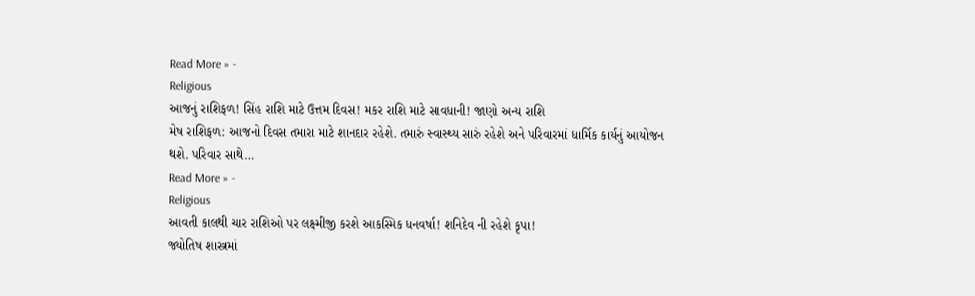Read More » -
Religious
આજનું રાશિફળ! સિંહ રાશિ માટે ઉત્તમ દિવસ! મકર રાશિ માટે સાવધાની! જાણો અન્ય રાશિ
મેષ રાશિફળ: આજનો દિવસ તમારા માટે શાનદાર રહેશે. તમારું સ્વાસ્થ્ય સારું રહેશે અને પરિવારમાં ધાર્મિક કાર્યનું આયોજન થશે. પરિવાર સાથે…
Read More » -
Religious
આવતી કાલથી ચાર રાશિઓ પર લક્ષ્મીજી કરશે આકસ્મિક ધનવર્ષા! શનિદેવ ની રહેશે કૃપા!
જ્યોતિષ શાસ્ત્રમાં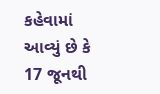કહેવામાં આવ્યું છે કે 17 જૂનથી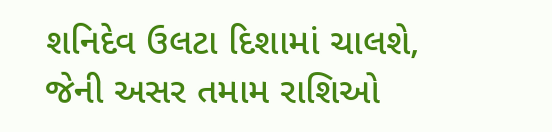શનિદેવ ઉલટા દિશામાં ચાલશે, જેની અસર તમામ રાશિઓ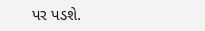પર પડશે.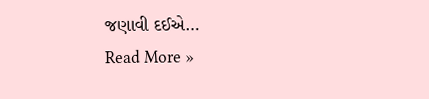જણાવી દઈએ…
Read More »